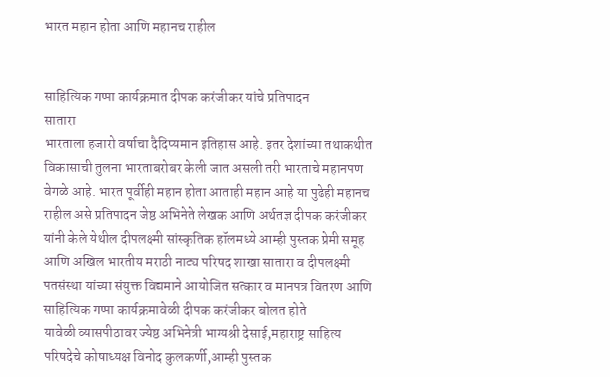भारत महान होता आणि महानच राहील


साहित्यिक गप्पा कार्यक्रमात दीपक करंजीकर यांचे प्रतिपादन
सातारा
भारताला हजारो वर्षाचा दैदिप्यमान इतिहास आहे. इतर देशांच्या तथाकथीत विकासाची तुलना भारताबरोबर केली जात असली तरी भारताचे महानपण वेगळे आहे. भारत पूर्वीही महान होता आताही महान आहे या पुढेही महानच राहील असे प्रतिपादन जेष्ठ अभिनेते लेखक आणि अर्थतज्ञ दीपक करंजीकर यांनी केले येथील दीपलक्ष्मी सांस्कृतिक हॉलमध्ये आम्ही पुस्तक प्रेमी समूह आणि अखिल भारतीय मराठी नाट्य परिषद शाखा सातारा व दीपलक्ष्मी पतसंस्था यांच्या संयुक्त विद्यमाने आयोजित सत्कार व मानपत्र वितरण आणि साहित्यिक गप्पा कार्यक्रमावेळी दीपक करंजीकर बोलत होते
यावेळी व्यासपीठावर ज्येष्ठ अभिनेत्री भाग्यश्री देसाई,महाराष्ट्र साहित्य परिषदेचे कोषाध्यक्ष विनोद कुलकर्णी,आम्ही पुस्तक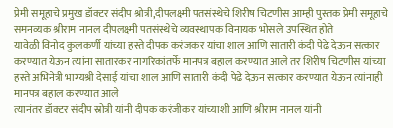प्रेमी समूहाचे प्रमुख डॉक्टर संदीप श्रोत्री,दीपलक्ष्मी पतसंस्थेचे शिरीष चिटणीस आम्ही पुस्तक प्रेमी समूहाचे समनव्यक श्रीराम नानल दीपलक्ष्मी पतसंस्थेचे व्यवस्थापक विनायक भोसले उपस्थित होते
यावेळी विनोद कुलकर्णी यांच्या हस्ते दीपक करंजकर यांचा शाल आणि सातारी कंदी पेढे देऊन सत्कार करण्यात येऊन त्यांना सातारकर नागरिकांतर्फे मानपत्र बहाल करण्यात आले तर शिरीष चिटणीस यांच्या हस्ते अभिनेत्री भाग्यश्री देसाई यांचा शाल आणि सातारी कंदी पेढे देऊन सत्कार करण्यात येऊन त्यांनाही मानपत्र बहाल करण्यात आले
त्यानंतर डॉक्टर संदीप स्रोत्री यांनी दीपक करंजीकर यांच्याशी आणि श्रीराम नानल यांनी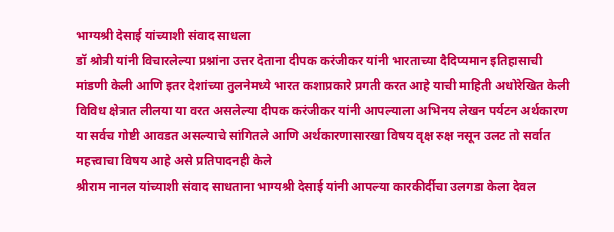भाग्यश्री देसाई यांच्याशी संवाद साधला
डॉ श्रोत्री यांनी विचारलेल्या प्रश्नांना उत्तर देताना दीपक करंजीकर यांनी भारताच्या दैदिप्यमान इतिहासाची मांडणी केली आणि इतर देशांच्या तुलनेमध्ये भारत कशाप्रकारे प्रगती करत आहे याची माहिती अधोरेखित केली
विविध क्षेत्रात लीलया या वरत असलेल्या दीपक करंजीकर यांनी आपल्याला अभिनय लेखन पर्यटन अर्थकारण या सर्वच गोष्टी आवडत असल्याचे सांगितले आणि अर्थकारणासारखा विषय वृक्ष रुक्ष नसून उलट तो सर्वात महत्त्वाचा विषय आहे असे प्रतिपादनही केले
श्रीराम नानल यांच्याशी संवाद साधताना भाग्यश्री देसाई यांनी आपल्या कारकीर्दीचा उलगडा केला देवल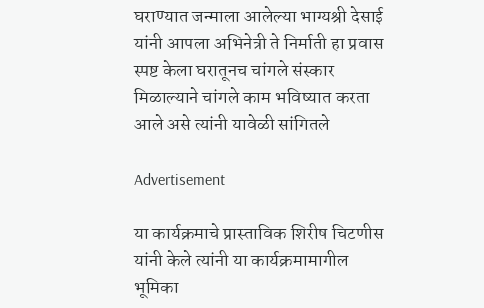घराण्यात जन्माला आलेल्या भाग्यश्री देसाई यांनी आपला अभिनेत्री ते निर्माती हा प्रवास स्पष्ट केला घरातूनच चांगले संस्कार मिळाल्याने चांगले काम भविष्यात करता आले असे त्यांनी यावेळी सांगितले

Advertisement

या कार्यक्रमाचे प्रास्ताविक शिरीष चिटणीस यांनी केले त्यांनी या कार्यक्रमामागील भूमिका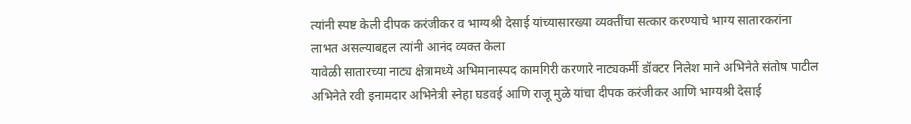त्यांनी स्पष्ट केली दीपक करंजीकर व भाग्यश्री देसाई यांच्यासारख्या व्यक्तींचा सत्कार करण्याचे भाग्य सातारकरांना लाभत असल्याबद्दल त्यांनी आनंद व्यक्त केला
यावेळी सातारच्या नाट्य क्षेत्रामध्ये अभिमानास्पद कामगिरी करणारे नाट्यकर्मी डॉक्टर निलेश माने अभिनेते संतोष पाटील अभिनेते रवी इनामदार अभिनेत्री स्नेहा घडवई आणि राजू मुळे यांचा दीपक करंजीकर आणि भाग्यश्री देसाई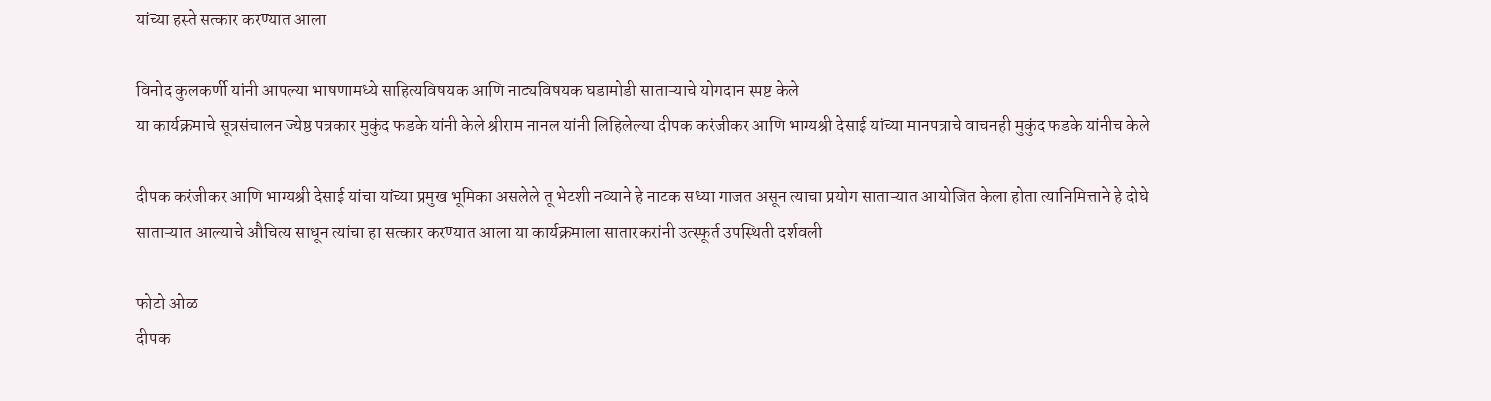यांच्या हस्ते सत्कार करण्यात आला

विनोद कुलकर्णी यांनी आपल्या भाषणामध्ये साहित्यविषयक आणि नाट्यविषयक घडामोडी साताऱ्याचे योगदान स्पष्ट केले
या कार्यक्रमाचे सूत्रसंचालन ज्येष्ठ पत्रकार मुकुंद फडके यांनी केले श्रीराम नानल यांनी लिहिलेल्या दीपक करंजीकर आणि भाग्यश्री देसाई यांच्या मानपत्राचे वाचनही मुकुंद फडके यांनीच केले

दीपक करंजीकर आणि भाग्यश्री देसाई यांचा यांच्या प्रमुख भूमिका असलेले तू भेटशी नव्याने हे नाटक सध्या गाजत असून त्याचा प्रयोग साताऱ्यात आयोजित केला होता त्यानिमित्ताने हे दोघे साताऱ्यात आल्याचे औचित्य साधून त्यांचा हा सत्कार करण्यात आला या कार्यक्रमाला सातारकरांनी उत्स्फूर्त उपस्थिती दर्शवली

फोटो ओळ
दीपक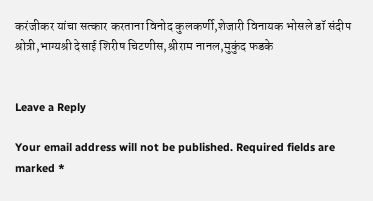करंजीकर यांचा सत्कार करताना विनोद कुलकर्णी,शेजारी विनायक भोसले डॉ संदीप श्रोत्री,भाग्यश्री देसाई शिरीष चिटणीस,श्रीराम नानल,मुकुंद फडके


Leave a Reply

Your email address will not be published. Required fields are marked *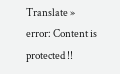Translate »
error: Content is protected !!